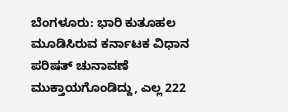ಬೆಂಗಳೂರು: ಭಾರಿ ಕುತೂಹಲ ಮೂಡಿಸಿರುವ ಕರ್ನಾಟಕ ವಿಧಾನ ಪರಿಷತ್ ಚುನಾವಣೆ ಮುಕ್ತಾಯಗೊಂಡಿದ್ದು, ಎಲ್ಲ 222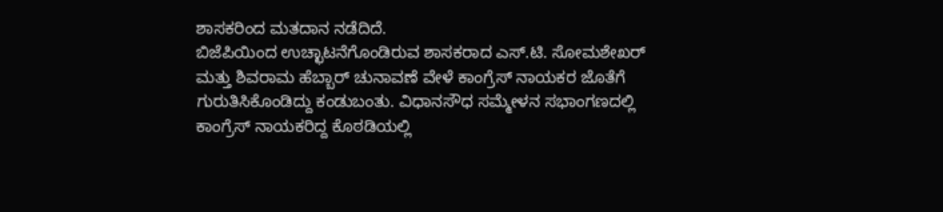ಶಾಸಕರಿಂದ ಮತದಾನ ನಡೆದಿದೆ.
ಬಿಜೆಪಿಯಿಂದ ಉಚ್ಛಾಟನೆಗೊಂಡಿರುವ ಶಾಸಕರಾದ ಎಸ್.ಟಿ. ಸೋಮಶೇಖರ್ ಮತ್ತು ಶಿವರಾಮ ಹೆಬ್ಬಾರ್ ಚುನಾವಣೆ ವೇಳೆ ಕಾಂಗ್ರೆಸ್ ನಾಯಕರ ಜೊತೆಗೆ ಗುರುತಿಸಿಕೊಂಡಿದ್ದು ಕಂಡುಬಂತು. ವಿಧಾನಸೌಧ ಸಮ್ಮೇಳನ ಸಭಾಂಗಣದಲ್ಲಿ ಕಾಂಗ್ರೆಸ್ ನಾಯಕರಿದ್ದ ಕೊಠಡಿಯಲ್ಲಿ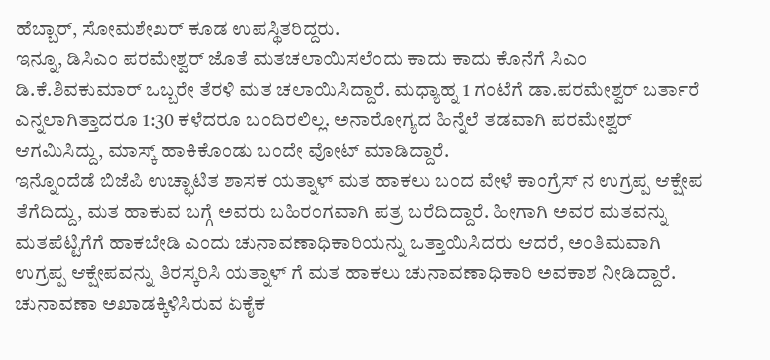ಹೆಬ್ಬಾರ್, ಸೋಮಶೇಖರ್ ಕೂಡ ಉಪಸ್ಥಿತರಿದ್ದರು.
ಇನ್ನೂ, ಡಿಸಿಎಂ ಪರಮೇಶ್ವರ್ ಜೊತೆ ಮತಚಲಾಯಿಸಲೆಂದು ಕಾದು ಕಾದು ಕೊನೆಗೆ ಸಿಎಂ ಡಿ.ಕೆ.ಶಿವಕುಮಾರ್ ಒಬ್ಬರೇ ತೆರಳಿ ಮತ ಚಲಾಯಿಸಿದ್ದಾರೆ. ಮಧ್ಯಾಹ್ನ 1 ಗಂಟೆಗೆ ಡಾ.ಪರಮೇಶ್ವರ್ ಬರ್ತಾರೆ ಎನ್ನಲಾಗಿತ್ತಾದರೂ 1:30 ಕಳೆದರೂ ಬಂದಿರಲಿಲ್ಲ. ಅನಾರೋಗ್ಯದ ಹಿನ್ನೆಲೆ ತಡವಾಗಿ ಪರಮೇಶ್ವರ್ ಆಗಮಿಸಿದ್ದು, ಮಾಸ್ಕ್ ಹಾಕಿಕೊಂಡು ಬಂದೇ ವೋಟ್ ಮಾಡಿದ್ದಾರೆ.
ಇನ್ನೊಂದೆಡೆ ಬಿಜೆಪಿ ಉಚ್ಛಾಟಿತ ಶಾಸಕ ಯತ್ನಾಳ್ ಮತ ಹಾಕಲು ಬಂದ ವೇಳೆ ಕಾಂಗ್ರೆಸ್ ನ ಉಗ್ರಪ್ಪ ಆಕ್ಷೇಪ ತೆಗೆದಿದ್ದು, ಮತ ಹಾಕುವ ಬಗ್ಗೆ ಅವರು ಬಹಿರಂಗವಾಗಿ ಪತ್ರ ಬರೆದಿದ್ದಾರೆ. ಹೀಗಾಗಿ ಅವರ ಮತವನ್ನು ಮತಪೆಟ್ಟಿಗೆಗೆ ಹಾಕಬೇಡಿ ಎಂದು ಚುನಾವಣಾಧಿಕಾರಿಯನ್ನು ಒತ್ತಾಯಿಸಿದರು ಆದರೆ, ಅಂತಿಮವಾಗಿ ಉಗ್ರಪ್ಪ ಆಕ್ಷೇಪವನ್ನು ತಿರಸ್ಕರಿಸಿ ಯತ್ನಾಳ್ ಗೆ ಮತ ಹಾಕಲು ಚುನಾವಣಾಧಿಕಾರಿ ಅವಕಾಶ ನೀಡಿದ್ದಾರೆ.
ಚುನಾವಣಾ ಅಖಾಡಕ್ಕಿಳಿಸಿರುವ ಏಕೈಕ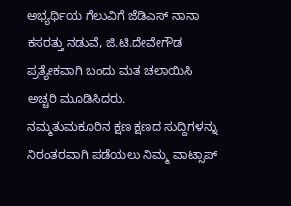ಅಭ್ಯರ್ಥಿಯ ಗೆಲುವಿಗೆ ಜೆಡಿಎಸ್ ನಾನಾ ಕಸರತ್ತು ನಡುವೆ, ಜಿ.ಟಿ.ದೇವೇಗೌಡ ಪ್ರತ್ಯೇಕವಾಗಿ ಬಂದು ಮತ ಚಲಾಯಿಸಿ ಅಚ್ಚರಿ ಮೂಡಿಸಿದರು.
ನಮ್ಮತುಮಕೂರಿನ ಕ್ಷಣ ಕ್ಷಣದ ಸುದ್ದಿಗಳನ್ನು ನಿರಂತರವಾಗಿ ಪಡೆಯಲು ನಿಮ್ಮ ವಾಟ್ಸಾಪ್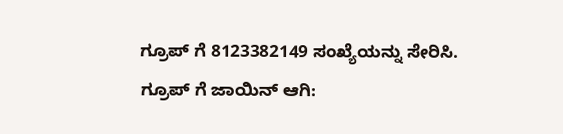ಗ್ರೂಪ್ ಗೆ 8123382149 ಸಂಖ್ಯೆಯನ್ನು ಸೇರಿಸಿ.
ಗ್ರೂಪ್ ಗೆ ಜಾಯಿನ್ ಆಗಿ: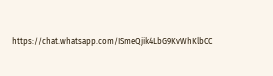https://chat.whatsapp.com/ISmeQjik4LbG9KvWhKlbCC